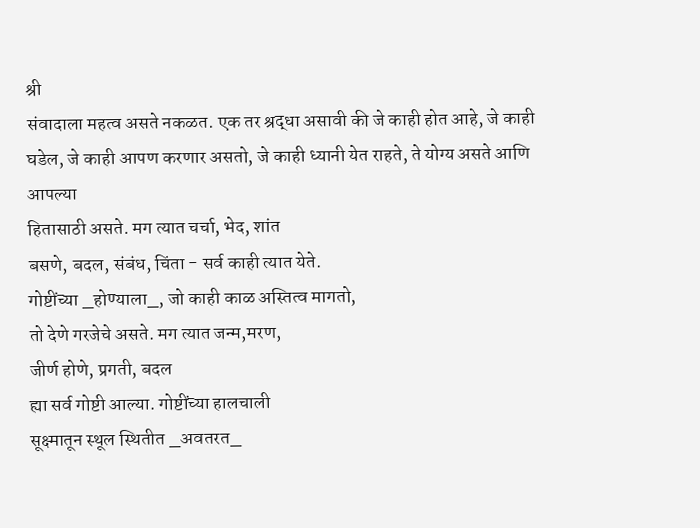श्री
संवादाला महत्व असते नकळत. एक तर श्रद्धा असावी की जे काही होत आहे, जे काही घडेल, जे काही आपण करणार असतो, जे काही ध्यानी येत राहते, ते योग्य असते आणि आपल्या
हितासाठी असते. मग त्यात चर्चा, भेद, शांत
बसणे, बदल, संबंध, चिंता - सर्व काही त्यात येते.
गोष्टींच्या _होण्याला_, जो काही काळ अस्तित्व मागतो,
तो देणे गरजेचे असते. मग त्यात जन्म,मरण,
जीर्ण होणे, प्रगती, बदल
ह्या सर्व गोष्टी आल्या. गोष्टींच्या हालचाली
सूक्ष्मातून स्थूल स्थितीत _अवतरत_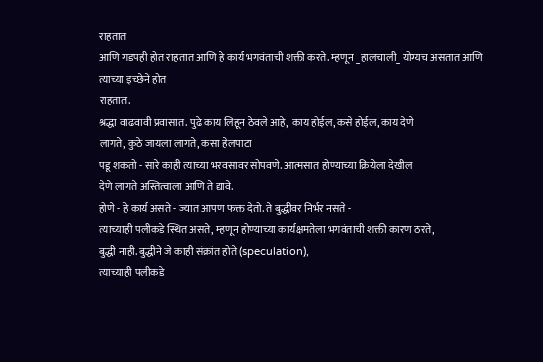राहतात
आणि गडपही होत राहतात आणि हे कार्य भगवंताची शक्ती करते. म्हणून _हालचाली_ योग्यच असतात आणि त्याच्या इच्छेने होत
राहतात.
श्रद्धा वाढवावी प्रवासात. पुढे काय लिहून ठेवले आहे, काय होईल, कसे होईल, काय देणे
लागते, कुठे जायला लागते, कसा हेलपाटा
पडू शकतो - सारे काही त्याच्या भरवसावर सोपवणे. आत्मसात होण्याच्या क्रियेला देखील
देणे लागते अस्तित्वाला आणि ते द्यावे.
होणे - हे कार्य असते - ज्यात आपण फक्त देतो. ते बुद्धीवर निर्भर नसते -
त्याच्याही पलीकडे स्थित असते, म्हणून होण्याच्या कार्यक्षमतेला भगवंताची शक्ती कारण ठरते,
बुद्धी नाही. बुद्धीने जे काही संक्रांत होते (speculation),
त्याच्याही पलीकडे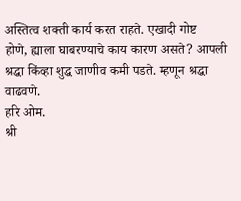अस्तित्व शक्ती कार्य करत राहते. एखादी गोष्ट
होणे, ह्याला घाबरण्याचे काय कारण असते? आपली श्रद्धा किंव्हा शुद्ध जाणीव कमी पडते. म्हणून श्रद्धा वाढवणे.
हरि ओम.
श्री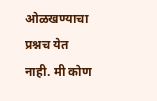ओळखण्याचा प्रश्नच येत नाही. मी कोण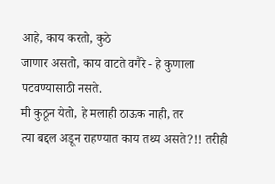आहे, काय करतो, कुठे
जाणार असतो, काय वाटते वगैरे - हे कुणाला पटवण्यासाठी नसते.
मी कुठून येतो, हे मलाही ठाऊक नाही, तर
त्या बद्दल अडून राहण्यात काय तथ्य असते?!! तरीही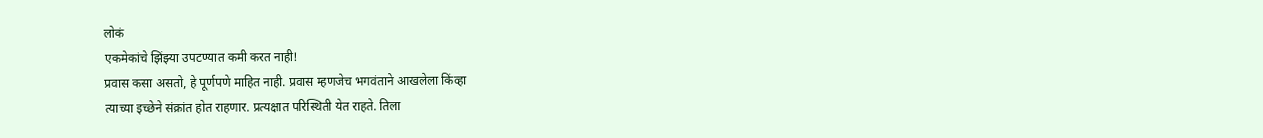लोकं
एकमेकांचे झिंझ्या उपटण्यात कमी करत नाही!
प्रवास कसा असतो, हे पूर्णपणे माहित नाही. प्रवास म्हणजेच भगवंताने आखलेला किंव्हा
त्याच्या इच्छेने संक्रांत होत राहणार. प्रत्यक्षात परिस्थिती येत राहते. तिला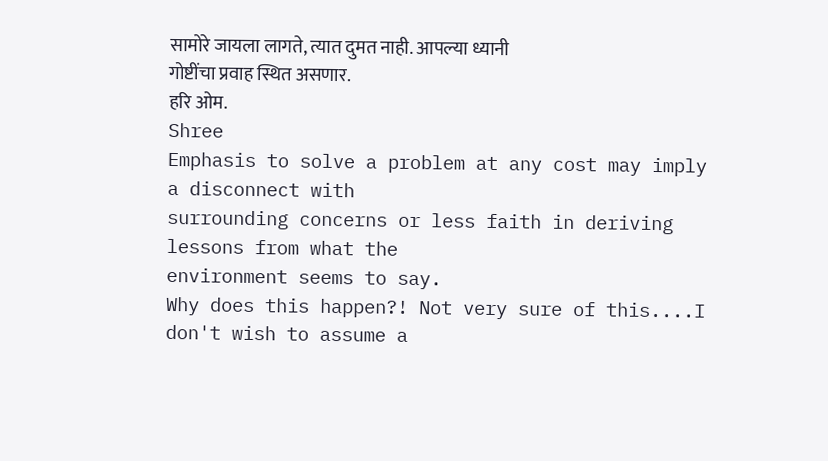सामोरे जायला लागते, त्यात दुमत नाही. आपल्या ध्यानी
गोष्टींचा प्रवाह स्थित असणार.
हरि ओम.
Shree
Emphasis to solve a problem at any cost may imply a disconnect with
surrounding concerns or less faith in deriving lessons from what the
environment seems to say.
Why does this happen?! Not very sure of this....I don't wish to assume a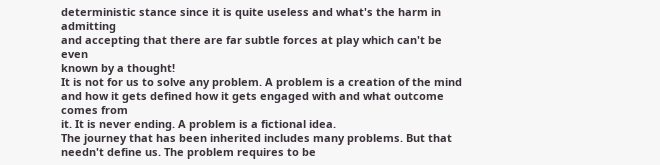deterministic stance since it is quite useless and what's the harm in admitting
and accepting that there are far subtle forces at play which can't be even
known by a thought!
It is not for us to solve any problem. A problem is a creation of the mind
and how it gets defined how it gets engaged with and what outcome comes from
it. It is never ending. A problem is a fictional idea.
The journey that has been inherited includes many problems. But that
needn't define us. The problem requires to be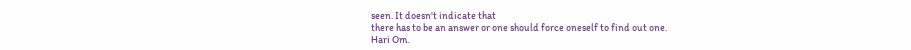seen. It doesn't indicate that
there has to be an answer or one should force oneself to find out one.
Hari Om.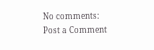No comments:
Post a Comment